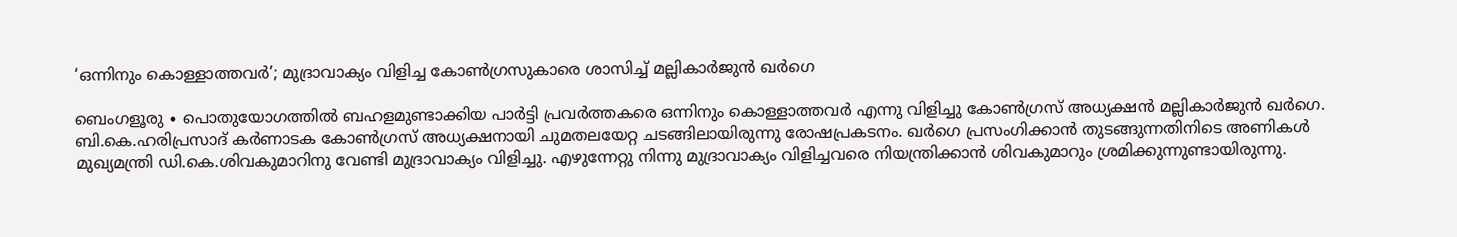‘ഒന്നിനും കൊള്ളാത്തവർ’; മുദ്രാവാക്യം വിളിച്ച കോൺഗ്രസുകാരെ ശാസിച്ച് മല്ലികാർജുൻ ഖർഗെ

ബെംഗളൂരു ∙ പൊതുയോഗത്തിൽ ബഹളമുണ്ടാക്കിയ പാർട്ടി പ്രവർത്തകരെ ഒന്നിനും കൊള്ളാത്തവർ എന്നു വിളിച്ചു കോൺഗ്രസ് അധ്യക്ഷൻ മല്ലികാർജുൻ ഖർഗെ. ബി.കെ.ഹരിപ്രസാദ് കർണാടക കോൺഗ്രസ് അധ്യക്ഷനായി ചുമതലയേറ്റ ചടങ്ങിലായിരുന്നു രോഷപ്രകടനം. ഖർഗെ പ്രസംഗിക്കാൻ തുടങ്ങുന്നതിനിടെ അണികൾ മുഖ്യമന്ത്രി ഡി.കെ.ശിവകുമാറിനു വേണ്ടി മുദ്രാവാക്യം വിളിച്ചു. എഴുന്നേറ്റു നിന്നു മുദ്രാവാക്യം വിളിച്ചവരെ നിയന്ത്രിക്കാൻ ശിവകുമാറും ശ്രമിക്കുന്നുണ്ടായിരുന്നു.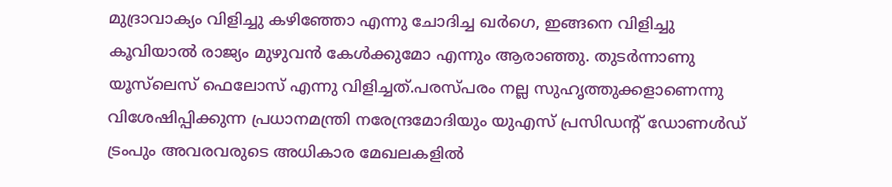മുദ്രാവാക്യം വിളിച്ചു കഴിഞ്ഞോ എന്നു ചോദിച്ച ഖർഗെ, ഇങ്ങനെ വിളിച്ചു കൂവിയാൽ രാജ്യം മുഴുവൻ കേൾക്കുമോ എന്നും ആരാഞ്ഞു. തുടർന്നാണു യൂസ്‌ലെസ് ഫെലോസ് എന്നു വിളിച്ചത്.പരസ്പരം നല്ല സുഹൃത്തുക്കളാണെന്നു വിശേഷിപ്പിക്കുന്ന പ്രധാനമന്ത്രി നരേന്ദ്രമോദിയും യുഎസ് പ്രസിഡന്റ് ഡോണൾഡ് ട്രംപും അവരവരുടെ അധികാര മേഖലകളിൽ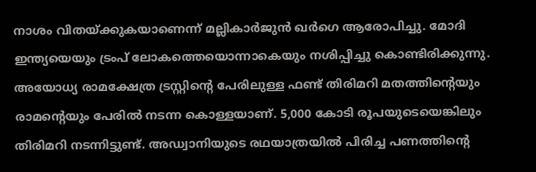നാശം വിതയ്ക്കുകയാണെന്ന് മല്ലികാർജുൻ ഖർഗെ ആരോപിച്ചു. മോദി ഇന്ത്യയെയും ട്രംപ് ലോകത്തെയൊന്നാകെയും നശിപ്പിച്ചു കൊണ്ടിരിക്കുന്നു. അയോധ്യ രാമക്ഷേത്ര ട്രസ്റ്റിന്റെ പേരിലുള്ള ഫണ്ട് തിരിമറി മതത്തിന്റെയും രാമന്റെയും പേരിൽ നടന്ന കൊള്ളയാണ്. 5,000 കോടി രൂപയുടെയെങ്കിലും തിരിമറി നടന്നിട്ടുണ്ട്. അഡ്വാനിയുടെ രഥയാത്രയിൽ പിരിച്ച പണത്തിന്റെ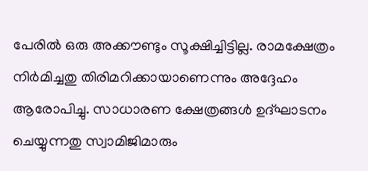പേരിൽ ഒരു അക്കൗണ്ടും സൂക്ഷിച്ചിട്ടില്ല. രാമക്ഷേത്രം നിർമിച്ചതു തിരിമറിക്കായാണെന്നും അദ്ദേഹം ആരോപിച്ചു. സാധാരണ ക്ഷേത്രങ്ങൾ ഉദ്ഘാടനം ചെയ്യുന്നതു സ്വാമിജിമാരും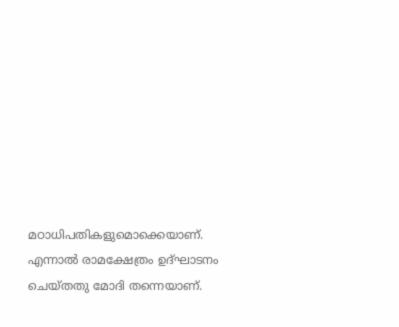മഠാധിപതികളുമൊക്കെയാണ്. എന്നാൽ രാമക്ഷേത്രം ഉദ്ഘാടനം ചെയ്തതു മോദി തന്നെയാണ്.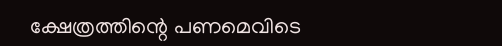ക്ഷേത്രത്തിന്റെ പണമെവിടെ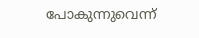പോകുന്നുവെന്ന്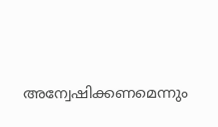അന്വേഷിക്കണമെന്നും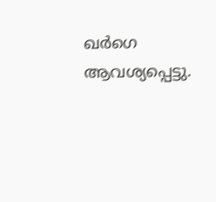ഖർഗെ ആവശ്യപ്പെട്ടു.